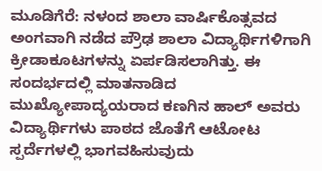ಮೂಡಿಗೆರೆ: ನಳಂದ ಶಾಲಾ ವಾರ್ಷಿಕೊತ್ಸವದ ಅಂಗವಾಗಿ ನಡೆದ ಪ್ರೌಢ ಶಾಲಾ ವಿದ್ಯಾರ್ಥಿಗಳಿಗಾಗಿ ಕ್ರೀಡಾಕೂಟಗಳನ್ನು ಏರ್ಪಡಿಸಲಾಗಿತ್ತು. ಈ ಸಂದರ್ಭದಲ್ಲಿ ಮಾತನಾಡಿದ ಮುಖ್ಯೋಪಾದ್ಯಯರಾದ ಕಣಗಿನ ಹಾಲ್ ಅವರು ವಿದ್ಯಾರ್ಥಿಗಳು ಪಾಠದ ಜೊತೆಗೆ ಆಟೋಟ ಸ್ಪರ್ದೆಗಳಲ್ಲಿ ಭಾಗವಹಿಸುವುದು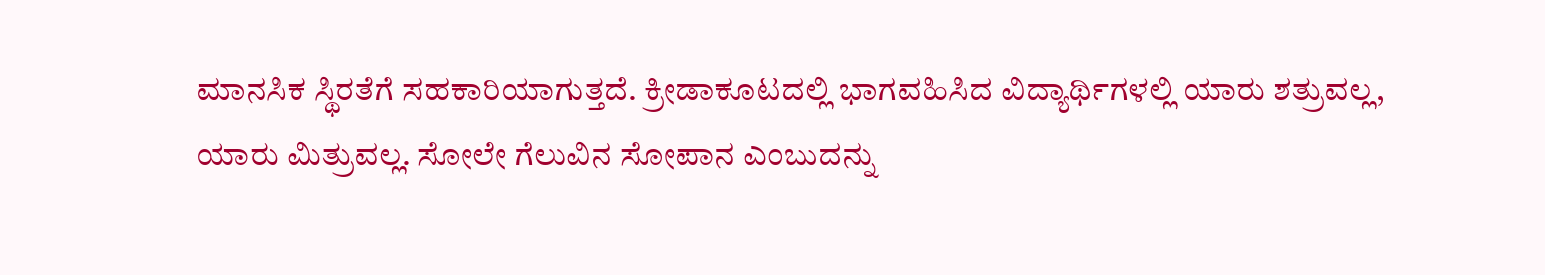ಮಾನಸಿಕ ಸ್ಥಿರತೆಗೆ ಸಹಕಾರಿಯಾಗುತ್ತದೆ. ಕ್ರೀಡಾಕೂಟದಲ್ಲಿ ಭಾಗವಹಿಸಿದ ವಿದ್ಯಾರ್ಥಿಗಳಲ್ಲಿ ಯಾರು ಶತ್ರುವಲ್ಲ, ಯಾರು ಮಿತ್ರುವಲ್ಲ. ಸೋಲೇ ಗೆಲುವಿನ ಸೋಪಾನ ಎಂಬುದನ್ನು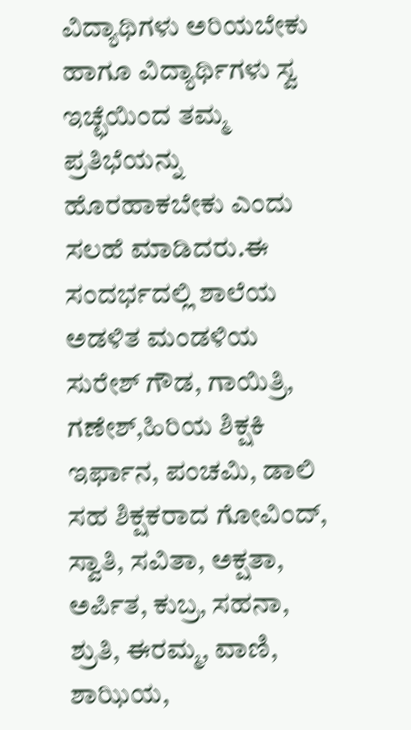ವಿದ್ಯಾಥಿಗಳು ಅರಿಯಬೇಕು ಹಾಗೂ ವಿದ್ಯಾರ್ಥಿಗಳು ಸ್ವ ಇಚ್ಛೆಯಿಂದ ತಮ್ಮ ಪ್ರತಿಭೆಯನ್ನು ಹೊರಹಾಕಬೇಕು ಎಂದು ಸಲಹೆ ಮಾಡಿದರು.ಈ ಸಂದರ್ಭದಲ್ಲಿ ಶಾಲೆಯ ಅಡಳಿತ ಮಂಡಳಿಯ ಸುರೇಶ್ ಗೌಡ, ಗಾಯಿತ್ರಿ, ಗಣೇಶ್,ಹಿರಿಯ ಶಿಕ್ಷಕಿ ಇರ್ಫಾನ, ಪಂಚಮಿ, ಡಾಲಿ ಸಹ ಶಿಕ್ಷಕರಾದ ಗೋವಿಂದ್, ಸ್ವಾತಿ, ಸವಿತಾ, ಅಕ್ಷತಾ, ಅರ್ಪಿತ, ಕುಬ್ರ, ಸಹನಾ, ಶ್ರುತಿ, ಈರಮ್ಮ, ವಾಣಿ, ಶಾಝಿಯ,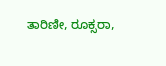ತಾರಿಣೀ, ರೂಕ್ಸರಾ,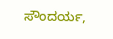ಸೌಂದರ್ಯ,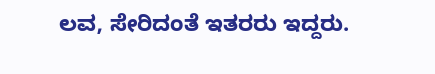ಲವ, ಸೇರಿದಂತೆ ಇತರರು ಇದ್ದರು.